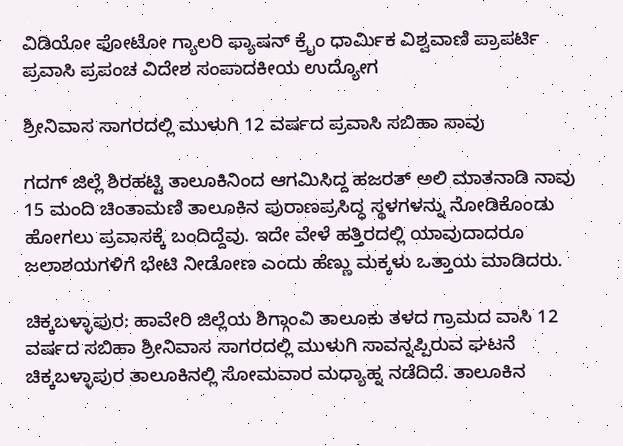ವಿಡಿಯೋ ಫೋಟೋ ಗ್ಯಾಲರಿ ಫ್ಯಾಷನ್ ಕ್ರೈಂ ಧಾರ್ಮಿಕ ವಿಶ್ವವಾಣಿ ಪ್ರಾಪರ್ಟಿ ಪ್ರವಾಸಿ ಪ್ರಪಂಚ ವಿದೇಶ ಸಂಪಾದಕೀಯ ಉದ್ಯೋಗ

ಶ್ರೀನಿವಾಸ ಸಾಗರದಲ್ಲಿ ಮುಳುಗಿ 12 ವರ್ಷದ ಪ್ರವಾಸಿ ಸಬಿಹಾ ಸಾವು

ಗದಗ್ ಜಿಲ್ಲೆ ಶಿರಹಟ್ಟಿ ತಾಲೂಕಿನಿಂದ ಆಗಮಿಸಿದ್ದ ಹಜರತ್ ಅಲಿ ಮಾತನಾಡಿ ನಾವು 15 ಮಂದಿ ಚಿಂತಾಮಣಿ ತಾಲೂಕಿನ ಪುರಾಣಪ್ರಸಿದ್ಧ ಸ್ಥಳಗಳನ್ನು ನೋಡಿಕೊಂಡು ಹೋಗಲು ಪ್ರವಾಸಕ್ಕೆ ಬಂದಿದ್ದೆವು. ಇದೇ ವೇಳೆ ಹತ್ತಿರದಲ್ಲಿ ಯಾವುದಾದರೂ ಜಲಾಶಯಗಳಿಗೆ ಭೇಟಿ ನೀಡೋಣ ಎಂದು ಹೆಣ್ಣು ಮಕ್ಕಳು ಒತ್ತಾಯ ಮಾಡಿದರು.

ಚಿಕ್ಕಬಳ್ಳಾಪುರ: ಹಾವೇರಿ ಜಿಲ್ಲೆಯ ಶಿಗ್ಗಾಂವಿ ತಾಲೂಕು ತಳದ ಗ್ರಾಮದ ವಾಸಿ 12 ವರ್ಷದ ಸಬಿಹಾ ಶ್ರೀನಿವಾಸ ಸಾಗರದಲ್ಲಿ ಮುಳುಗಿ ಸಾವನ್ನಪ್ಪಿರುವ ಘಟನೆ ಚಿಕ್ಕಬಳ್ಳಾಪುರ ತಾಲೂಕಿನಲ್ಲಿ ಸೋಮವಾರ ಮಧ್ಯಾಹ್ನ ನಡೆದಿದೆ. ತಾಲೂಕಿನ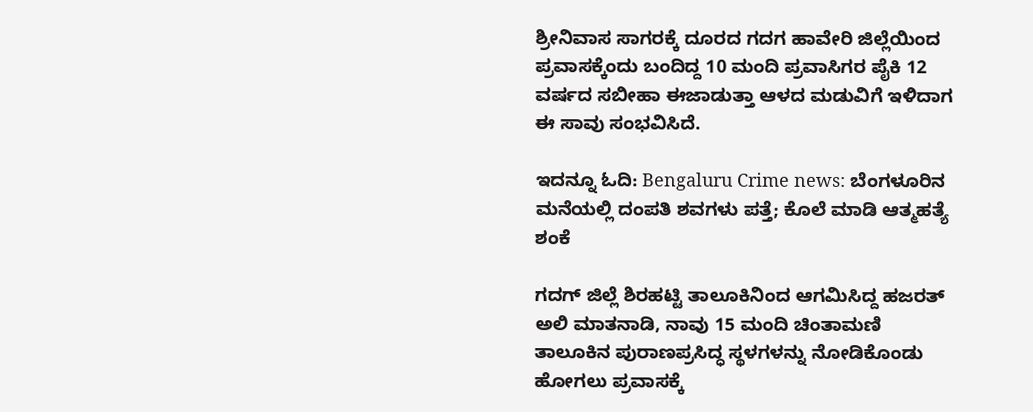ಶ್ರೀನಿವಾಸ ಸಾಗರಕ್ಕೆ ದೂರದ ಗದಗ ಹಾವೇರಿ ಜಿಲ್ಲೆಯಿಂದ ಪ್ರವಾಸಕ್ಕೆಂದು ಬಂದಿದ್ದ 10 ಮಂದಿ ಪ್ರವಾಸಿಗರ ಪೈಕಿ 12 ವರ್ಷದ ಸಬೀಹಾ ಈಜಾಡುತ್ತಾ ಆಳದ ಮಡುವಿಗೆ ಇಳಿದಾಗ ಈ ಸಾವು ಸಂಭವಿಸಿದೆ.

ಇದನ್ನೂ ಓದಿ: Bengaluru Crime news: ಬೆಂಗಳೂರಿನ ಮನೆಯಲ್ಲಿ ದಂಪತಿ ಶವಗಳು ಪತ್ತೆ; ಕೊಲೆ ಮಾಡಿ ಆತ್ಮಹತ್ಯೆ ಶಂಕೆ

ಗದಗ್ ಜಿಲ್ಲೆ ಶಿರಹಟ್ಟಿ ತಾಲೂಕಿನಿಂದ ಆಗಮಿಸಿದ್ದ ಹಜರತ್ ಅಲಿ ಮಾತನಾಡಿ, ನಾವು 15 ಮಂದಿ ಚಿಂತಾಮಣಿ ತಾಲೂಕಿನ ಪುರಾಣಪ್ರಸಿದ್ಧ ಸ್ಥಳಗಳನ್ನು ನೋಡಿಕೊಂಡು ಹೋಗಲು ಪ್ರವಾಸಕ್ಕೆ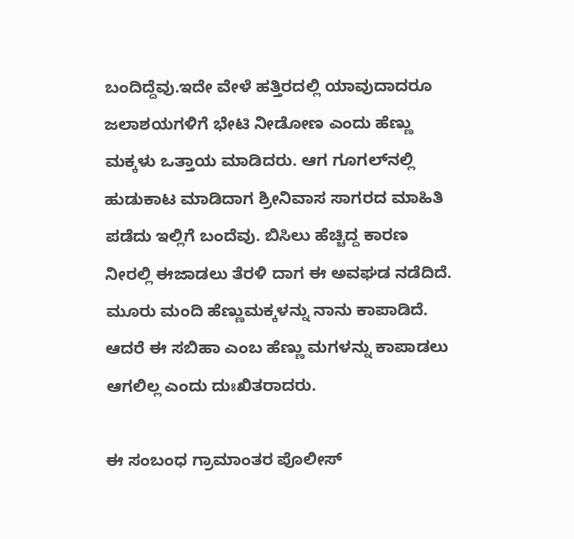ಬಂದಿದ್ದೆವು.ಇದೇ ವೇಳೆ ಹತ್ತಿರದಲ್ಲಿ ಯಾವುದಾದರೂ ಜಲಾಶಯಗಳಿಗೆ ಭೇಟಿ ನೀಡೋಣ ಎಂದು ಹೆಣ್ಣು ಮಕ್ಕಳು ಒತ್ತಾಯ ಮಾಡಿದರು. ಆಗ ಗೂಗಲ್‌ನಲ್ಲಿ ಹುಡುಕಾಟ ಮಾಡಿದಾಗ ಶ್ರೀನಿವಾಸ ಸಾಗರದ ಮಾಹಿತಿ ಪಡೆದು ಇಲ್ಲಿಗೆ ಬಂದೆವು. ಬಿಸಿಲು ಹೆಚ್ಚಿದ್ದ ಕಾರಣ ನೀರಲ್ಲಿ ಈಜಾಡಲು ತೆರಳಿ ದಾಗ ಈ ಅವಘಡ ನಡೆದಿದೆ. ಮೂರು ಮಂದಿ ಹೆಣ್ಣುಮಕ್ಕಳನ್ನು ನಾನು ಕಾಪಾಡಿದೆ. ಆದರೆ ಈ ಸಬಿಹಾ ಎಂಬ ಹೆಣ್ಣು ಮಗಳನ್ನು ಕಾಪಾಡಲು ಆಗಲಿಲ್ಲ ಎಂದು ದುಃಖಿತರಾದರು.

ಈ ಸಂಬಂಧ ಗ್ರಾಮಾಂತರ ಪೊಲೀಸ್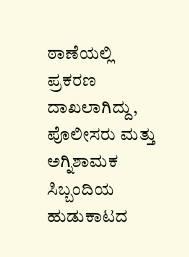ಠಾಣೆಯಲ್ಲಿ ಪ್ರಕರಣ ದಾಖಲಾಗಿದ್ದು, ಪೊಲೀಸರು ಮತ್ತು ಅಗ್ನಿಶಾಮಕ ಸಿಬ್ಬಂದಿಯ ಹುಡುಕಾಟದ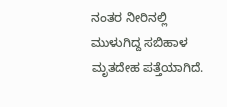ನಂತರ ನೀರಿನಲ್ಲಿ ಮುಳುಗಿದ್ದ ಸಬಿಹಾಳ ಮೃತದೇಹ ಪತ್ತೆಯಾಗಿದೆ.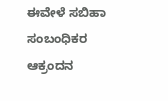ಈವೇಳೆ ಸಬಿಹಾ ಸಂಬಂಧಿಕರ ಆಕ್ರಂದನ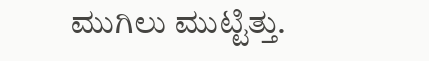ಮುಗಿಲು ಮುಟ್ಟಿತ್ತು.